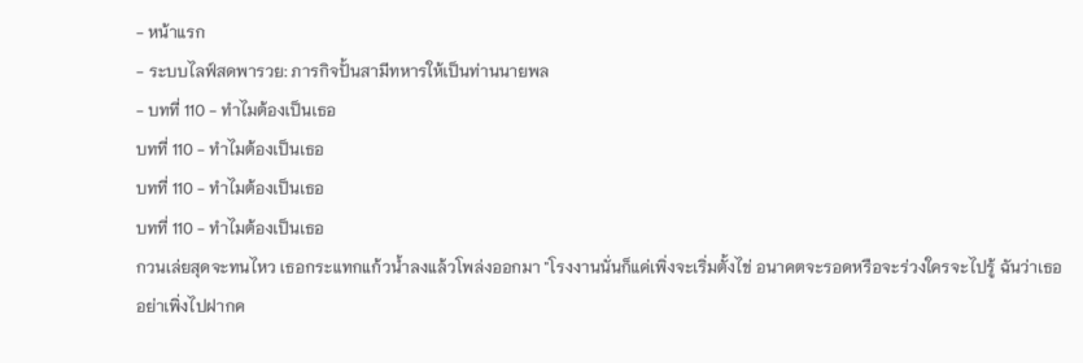- หน้าแรก
- ระบบไลฟ์สดพารวย: ภารกิจปั้นสามีทหารให้เป็นท่านนายพล
- บทที่ 110 - ทำไมต้องเป็นเธอ
บทที่ 110 - ทำไมต้องเป็นเธอ
บทที่ 110 - ทำไมต้องเป็นเธอ
บทที่ 110 - ทำไมต้องเป็นเธอ
กวนเล่ยสุดจะทนไหว เธอกระแทกแก้วน้ำลงแล้วโพล่งออกมา "โรงงานนั่นก็แค่เพิ่งจะเริ่มตั้งไข่ อนาคตจะรอดหรือจะร่วงใครจะไปรู้ ฉันว่าเธออย่าเพิ่งไปฝากค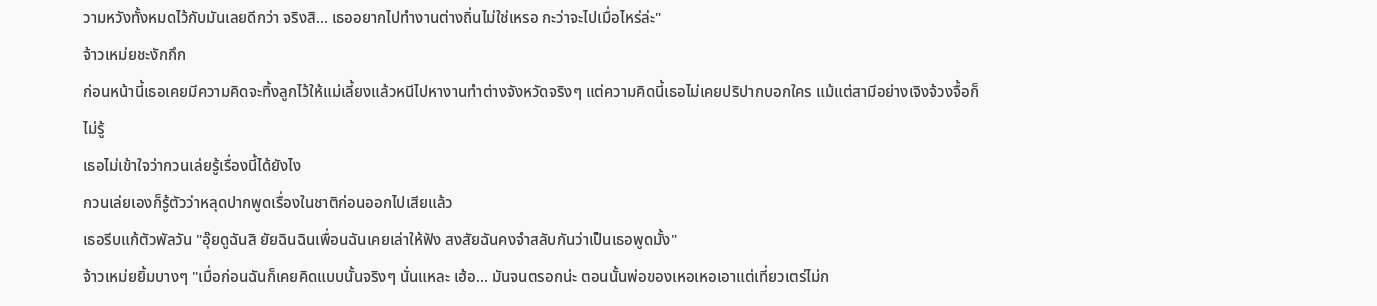วามหวังทั้งหมดไว้กับมันเลยดีกว่า จริงสิ... เธออยากไปทำงานต่างถิ่นไม่ใช่เหรอ กะว่าจะไปเมื่อไหร่ล่ะ"
จ้าวเหม่ยชะงักกึก
ก่อนหน้านี้เธอเคยมีความคิดจะทิ้งลูกไว้ให้แม่เลี้ยงแล้วหนีไปหางานทำต่างจังหวัดจริงๆ แต่ความคิดนี้เธอไม่เคยปริปากบอกใคร แม้แต่สามีอย่างเจิงจ้วงจื้อก็ไม่รู้
เธอไม่เข้าใจว่ากวนเล่ยรู้เรื่องนี้ได้ยังไง
กวนเล่ยเองก็รู้ตัวว่าหลุดปากพูดเรื่องในชาติก่อนออกไปเสียแล้ว
เธอรีบแก้ตัวพัลวัน "อุ๊ยดูฉันสิ ยัยฉินฉินเพื่อนฉันเคยเล่าให้ฟัง สงสัยฉันคงจำสลับกันว่าเป็นเธอพูดมั้ง"
จ้าวเหม่ยยิ้มบางๆ "เมื่อก่อนฉันก็เคยคิดแบบนั้นจริงๆ นั่นแหละ เฮ้อ... มันจนตรอกน่ะ ตอนนั้นพ่อของเหอเหอเอาแต่เที่ยวเตร่ไม่ก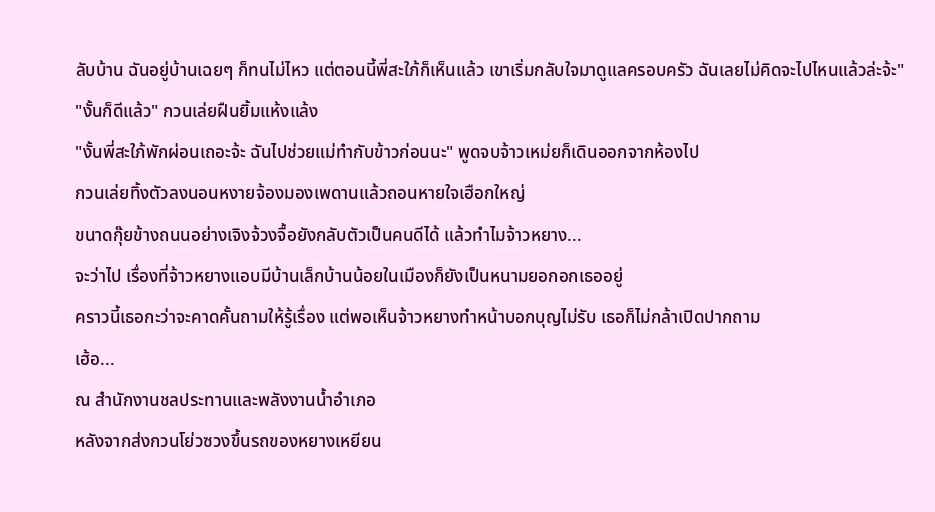ลับบ้าน ฉันอยู่บ้านเฉยๆ ก็ทนไม่ไหว แต่ตอนนี้พี่สะใภ้ก็เห็นแล้ว เขาเริ่มกลับใจมาดูแลครอบครัว ฉันเลยไม่คิดจะไปไหนแล้วล่ะจ้ะ"
"งั้นก็ดีแล้ว" กวนเล่ยฝืนยิ้มแห้งแล้ง
"งั้นพี่สะใภ้พักผ่อนเถอะจ้ะ ฉันไปช่วยแม่ทำกับข้าวก่อนนะ" พูดจบจ้าวเหม่ยก็เดินออกจากห้องไป
กวนเล่ยทิ้งตัวลงนอนหงายจ้องมองเพดานแล้วถอนหายใจเฮือกใหญ่
ขนาดกุ๊ยข้างถนนอย่างเจิงจ้วงจื้อยังกลับตัวเป็นคนดีได้ แล้วทำไมจ้าวหยาง...
จะว่าไป เรื่องที่จ้าวหยางแอบมีบ้านเล็กบ้านน้อยในเมืองก็ยังเป็นหนามยอกอกเธออยู่
คราวนี้เธอกะว่าจะคาดคั้นถามให้รู้เรื่อง แต่พอเห็นจ้าวหยางทำหน้าบอกบุญไม่รับ เธอก็ไม่กล้าเปิดปากถาม
เฮ้อ...
ณ สำนักงานชลประทานและพลังงานน้ำอำเภอ
หลังจากส่งกวนโย่วซวงขึ้นรถของหยางเหยียน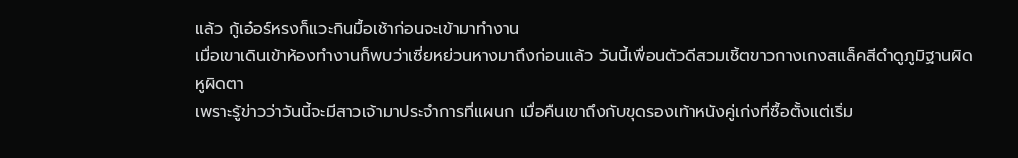แล้ว กู้เอ๋อร์หรงก็แวะกินมื้อเช้าก่อนจะเข้ามาทำงาน
เมื่อเขาเดินเข้าห้องทำงานก็พบว่าเซี่ยหย่วนหางมาถึงก่อนแล้ว วันนี้เพื่อนตัวดีสวมเชิ้ตขาวกางเกงสแล็คสีดำดูภูมิฐานผิดหูผิดตา
เพราะรู้ข่าวว่าวันนี้จะมีสาวเจ้ามาประจำการที่แผนก เมื่อคืนเขาถึงกับขุดรองเท้าหนังคู่เก่งที่ซื้อตั้งแต่เริ่ม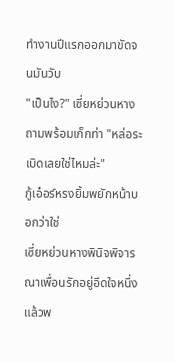ทำงานปีแรกออกมาขัดจนมันวับ
"เป็นไง?" เซี่ยหย่วนหางถามพร้อมเก็กท่า "หล่อระเบิดเลยใช่ไหมล่ะ"
กู้เอ๋อร์หรงยิ้มพยักหน้าบอกว่าใช่
เซี่ยหย่วนหางพินิจพิจารณาเพื่อนรักอยู่อึดใจหนึ่งแล้วพ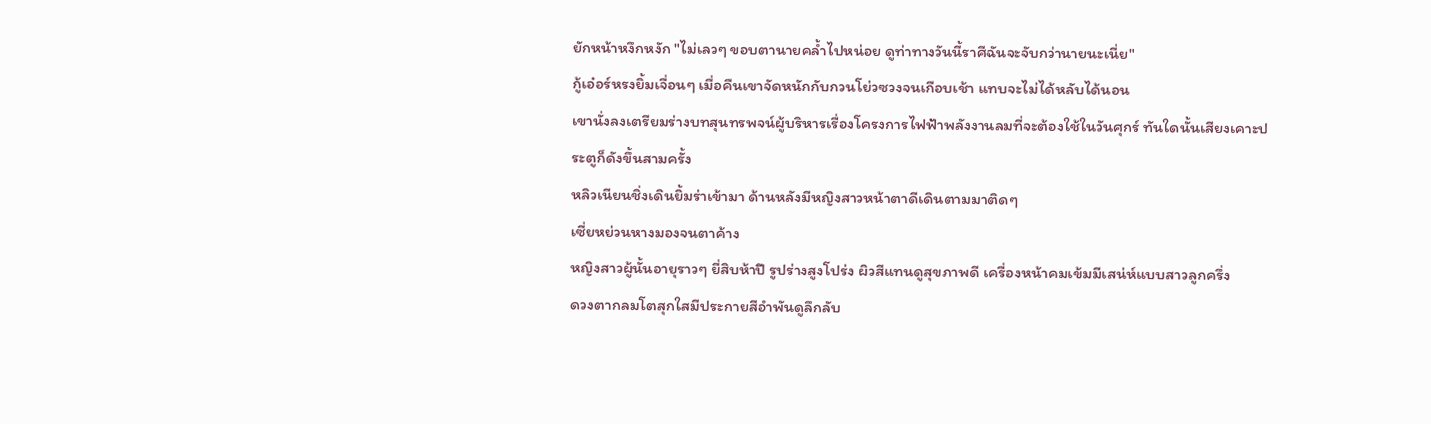ยักหน้าหงึกหงัก "ไม่เลวๆ ขอบตานายคล้ำไปหน่อย ดูท่าทางวันนี้ราศีฉันจะจับกว่านายนะเนี่ย"
กู้เอ๋อร์หรงยิ้มเจื่อนๆ เมื่อคืนเขาจัดหนักกับกวนโย่วซวงจนเกือบเช้า แทบจะไม่ได้หลับได้นอน
เขานั่งลงเตรียมร่างบทสุนทรพจน์ผู้บริหารเรื่องโครงการไฟฟ้าพลังงานลมที่จะต้องใช้ในวันศุกร์ ทันใดนั้นเสียงเคาะประตูก็ดังขึ้นสามครั้ง
หลิวเนียนชิ่งเดินยิ้มร่าเข้ามา ด้านหลังมีหญิงสาวหน้าตาดีเดินตามมาติดๆ
เซี่ยหย่วนหางมองจนตาค้าง
หญิงสาวผู้นั้นอายุราวๆ ยี่สิบห้าปี รูปร่างสูงโปร่ง ผิวสีแทนดูสุขภาพดี เครื่องหน้าคมเข้มมีเสน่ห์แบบสาวลูกครึ่ง
ดวงตากลมโตสุกใสมีประกายสีอำพันดูลึกลับ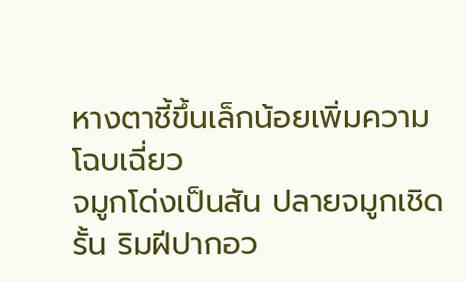หางตาชี้ขึ้นเล็กน้อยเพิ่มความโฉบเฉี่ยว
จมูกโด่งเป็นสัน ปลายจมูกเชิดรั้น ริมฝีปากอว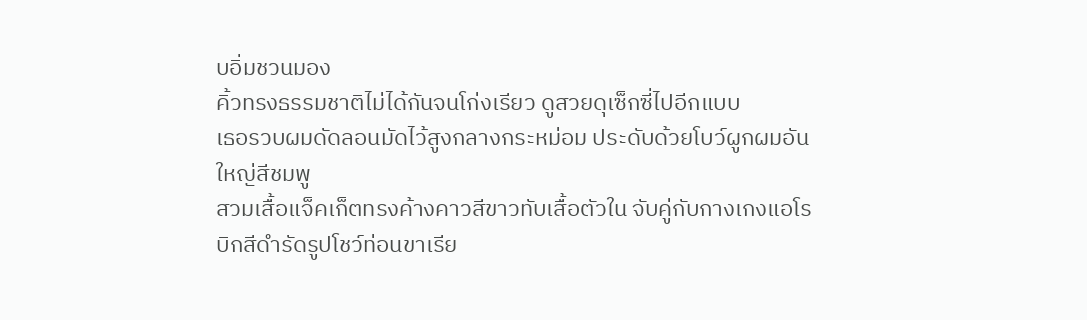บอิ่มชวนมอง
คิ้วทรงธรรมชาติไม่ได้กันจนโก่งเรียว ดูสวยดุเซ็กซี่ไปอีกแบบ
เธอรวบผมดัดลอนมัดไว้สูงกลางกระหม่อม ประดับด้วยโบว์ผูกผมอันใหญ่สีชมพู
สวมเสื้อแจ็คเก็ตทรงค้างคาวสีขาวทับเสื้อตัวใน จับคู่กับกางเกงแอโรบิกสีดำรัดรูปโชว์ท่อนขาเรีย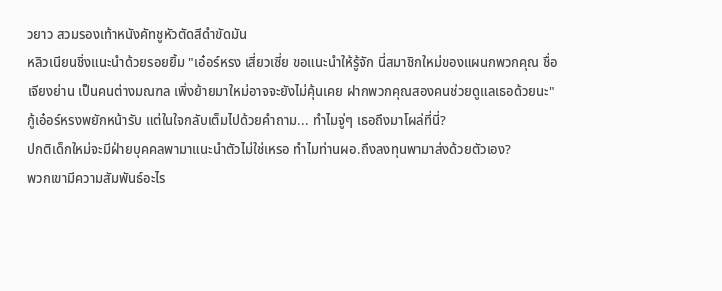วยาว สวมรองเท้าหนังคัทชูหัวตัดสีดำขัดมัน
หลิวเนียนชิ่งแนะนำด้วยรอยยิ้ม "เอ๋อร์หรง เสี่ยวเซี่ย ขอแนะนำให้รู้จัก นี่สมาชิกใหม่ของแผนกพวกคุณ ชื่อเจียงย่าน เป็นคนต่างมณฑล เพิ่งย้ายมาใหม่อาจจะยังไม่คุ้นเคย ฝากพวกคุณสองคนช่วยดูแลเธอด้วยนะ"
กู้เอ๋อร์หรงพยักหน้ารับ แต่ในใจกลับเต็มไปด้วยคำถาม... ทำไมจู่ๆ เธอถึงมาโผล่ที่นี่?
ปกติเด็กใหม่จะมีฝ่ายบุคคลพามาแนะนำตัวไม่ใช่เหรอ ทำไมท่านผอ.ถึงลงทุนพามาส่งด้วยตัวเอง?
พวกเขามีความสัมพันธ์อะไร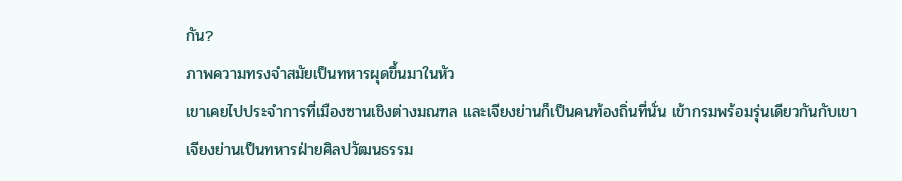กัน?
ภาพความทรงจำสมัยเป็นทหารผุดขึ้นมาในหัว
เขาเคยไปประจำการที่เมืองซานเชิงต่างมณฑล และเจียงย่านก็เป็นคนท้องถิ่นที่นั่น เข้ากรมพร้อมรุ่นเดียวกันกับเขา
เจียงย่านเป็นทหารฝ่ายศิลปวัฒนธรรม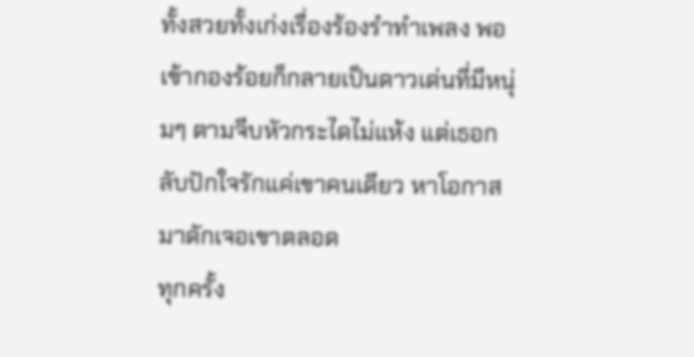ทั้งสวยทั้งเก่งเรื่องร้องรำทำเพลง พอเข้ากองร้อยก็กลายเป็นดาวเด่นที่มีหนุ่มๆ ตามจีบหัวกระไดไม่แห้ง แต่เธอกลับปักใจรักแค่เขาคนเดียว หาโอกาสมาดักเจอเขาตลอด
ทุกครั้ง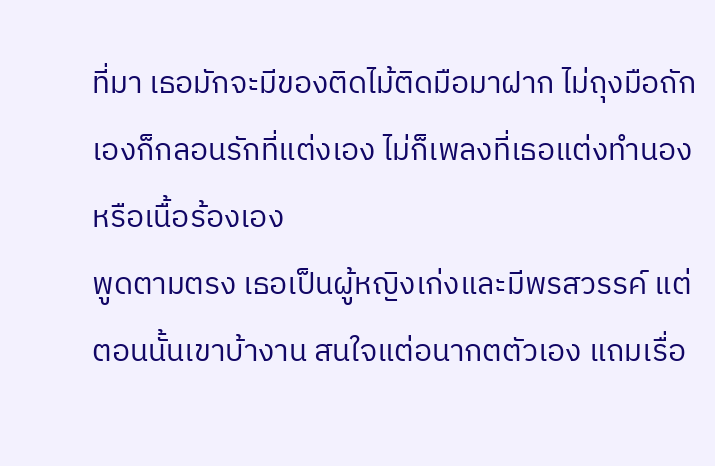ที่มา เธอมักจะมีของติดไม้ติดมือมาฝาก ไม่ถุงมือถักเองก็กลอนรักที่แต่งเอง ไม่ก็เพลงที่เธอแต่งทำนองหรือเนื้อร้องเอง
พูดตามตรง เธอเป็นผู้หญิงเก่งและมีพรสวรรค์ แต่ตอนนั้นเขาบ้างาน สนใจแต่อนากตตัวเอง แถมเรื่อ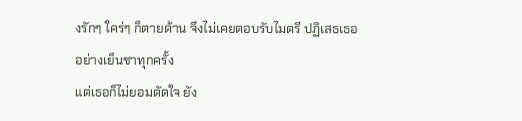งรักๆ ใคร่ๆ ก็ตายด้าน จึงไม่เคยตอบรับไมตรี ปฏิเสธเธออย่างเย็นชาทุกครั้ง
แต่เธอก็ไม่ยอมตัดใจ ยัง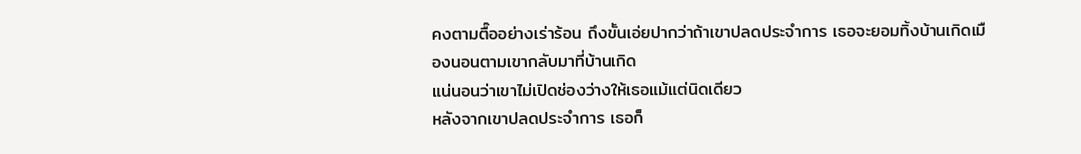คงตามตื๊ออย่างเร่าร้อน ถึงขั้นเอ่ยปากว่าถ้าเขาปลดประจำการ เธอจะยอมทิ้งบ้านเกิดเมืองนอนตามเขากลับมาที่บ้านเกิด
แน่นอนว่าเขาไม่เปิดช่องว่างให้เธอแม้แต่นิดเดียว
หลังจากเขาปลดประจำการ เธอก็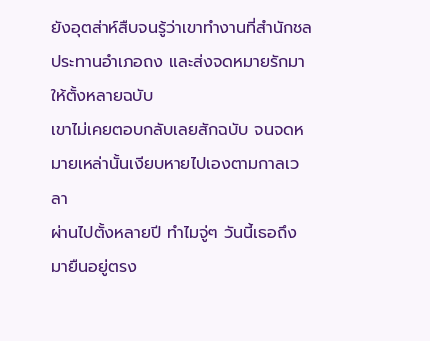ยังอุตส่าห์สืบจนรู้ว่าเขาทำงานที่สำนักชลประทานอำเภอถง และส่งจดหมายรักมาให้ตั้งหลายฉบับ
เขาไม่เคยตอบกลับเลยสักฉบับ จนจดหมายเหล่านั้นเงียบหายไปเองตามกาลเวลา
ผ่านไปตั้งหลายปี ทำไมจู่ๆ วันนี้เธอถึงมายืนอยู่ตรง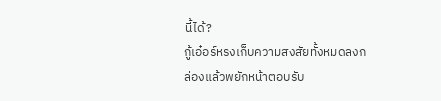นี้ได้?
กู้เอ๋อร์หรงเก็บความสงสัยทั้งหมดลงกล่องแล้วพยักหน้าตอบรับ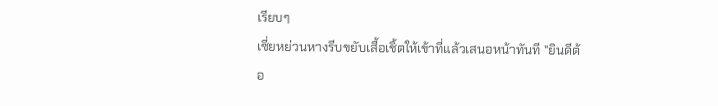เรียบๆ
เซี่ยหย่วนหางรีบขยับเสื้อเชิ้ตให้เข้าที่แล้วเสนอหน้าทันที "ยินดีต้อ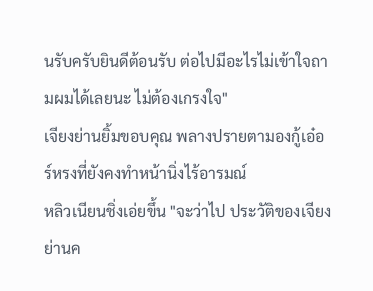นรับครับยินดีต้อนรับ ต่อไปมีอะไรไม่เข้าใจถามผมได้เลยนะ ไม่ต้องเกรงใจ"
เจียงย่านยิ้มขอบคุณ พลางปรายตามองกู้เอ๋อร์หรงที่ยังคงทำหน้านิ่งไร้อารมณ์
หลิวเนียนชิ่งเอ่ยขึ้น "จะว่าไป ประวัติของเจียงย่านค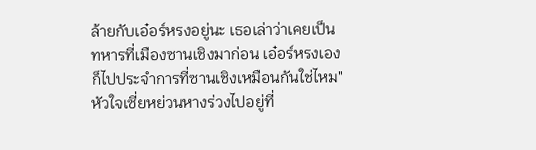ล้ายกับเอ๋อร์หรงอยู่นะ เธอเล่าว่าเคยเป็นทหารที่เมืองซานเชิงมาก่อน เอ๋อร์หรงเองก็ไปประจำการที่ซานเชิงเหมือนกันใช่ไหม"
หัวใจเซี่ยหย่วนหางร่วงไปอยู่ที่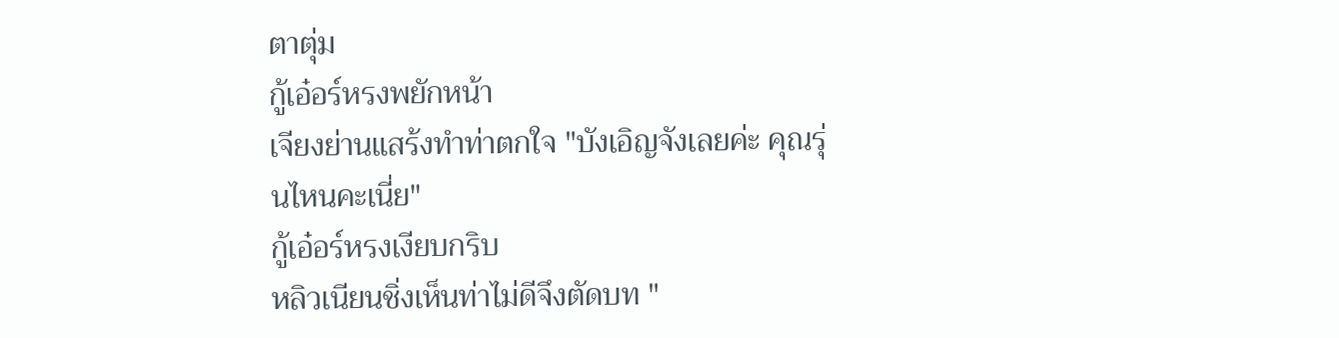ตาตุ่ม
กู้เอ๋อร์หรงพยักหน้า
เจียงย่านแสร้งทำท่าตกใจ "บังเอิญจังเลยค่ะ คุณรุ่นไหนคะเนี่ย"
กู้เอ๋อร์หรงเงียบกริบ
หลิวเนียนชิ่งเห็นท่าไม่ดีจึงตัดบท "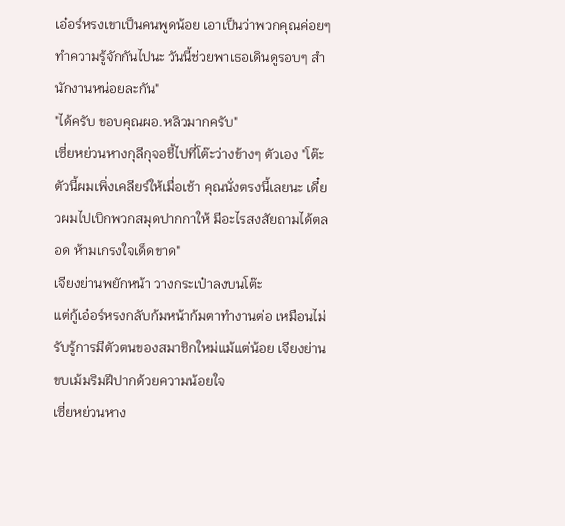เอ๋อร์หรงเขาเป็นคนพูดน้อย เอาเป็นว่าพวกคุณค่อยๆ ทำความรู้จักกันไปนะ วันนี้ช่วยพาเธอเดินดูรอบๆ สำนักงานหน่อยละกัน"
"ได้ครับ ขอบคุณผอ.หลิวมากครับ"
เซี่ยหย่วนหางกุลีกุจอชี้ไปที่โต๊ะว่างข้างๆ ตัวเอง "โต๊ะตัวนี้ผมเพิ่งเคลียร์ให้เมื่อเช้า คุณนั่งตรงนี้เลยนะ เดี๋ยวผมไปเบิกพวกสมุดปากกาให้ มีอะไรสงสัยถามได้ตลอด ห้ามเกรงใจเด็ดขาด"
เจียงย่านพยักหน้า วางกระเป๋าลงบนโต๊ะ
แต่กู้เอ๋อร์หรงกลับก้มหน้าก้มตาทำงานต่อ เหมือนไม่รับรู้การมีตัวตนของสมาชิกใหม่แม้แต่น้อย เจียงย่านขบเม้มริมฝีปากด้วยความน้อยใจ
เซี่ยหย่วนหาง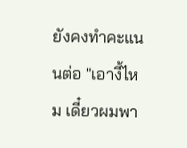ยังคงทำคะแนนต่อ "เอางี้ไหม เดี๋ยวผมพา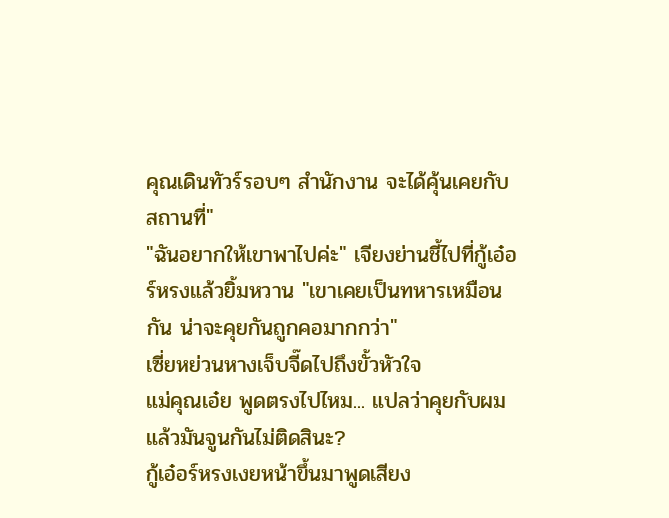คุณเดินทัวร์รอบๆ สำนักงาน จะได้คุ้นเคยกับสถานที่"
"ฉันอยากให้เขาพาไปค่ะ" เจียงย่านชี้ไปที่กู้เอ๋อร์หรงแล้วยิ้มหวาน "เขาเคยเป็นทหารเหมือนกัน น่าจะคุยกันถูกคอมากกว่า"
เซี่ยหย่วนหางเจ็บจี๊ดไปถึงขั้วหัวใจ
แม่คุณเอ๋ย พูดตรงไปไหม... แปลว่าคุยกับผมแล้วมันจูนกันไม่ติดสินะ?
กู้เอ๋อร์หรงเงยหน้าขึ้นมาพูดเสียง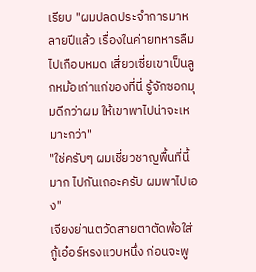เรียบ "ผมปลดประจำการมาหลายปีแล้ว เรื่องในค่ายทหารลืมไปเกือบหมด เสี่ยวเซี่ยเขาเป็นลูกหม้อเก่าแก่ของที่นี่ รู้จักซอกมุมดีกว่าผม ให้เขาพาไปน่าจะเหมาะกว่า"
"ใช่ครับๆ ผมเชี่ยวชาญพื้นที่นี้มาก ไปกันเถอะครับ ผมพาไปเอง"
เจียงย่านตวัดสายตาตัดพ้อใส่กู้เอ๋อร์หรงแวบหนึ่ง ก่อนจะพู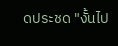ดประชด "งั้นไป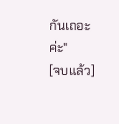กันเถอะค่ะ"
[จบแล้ว]